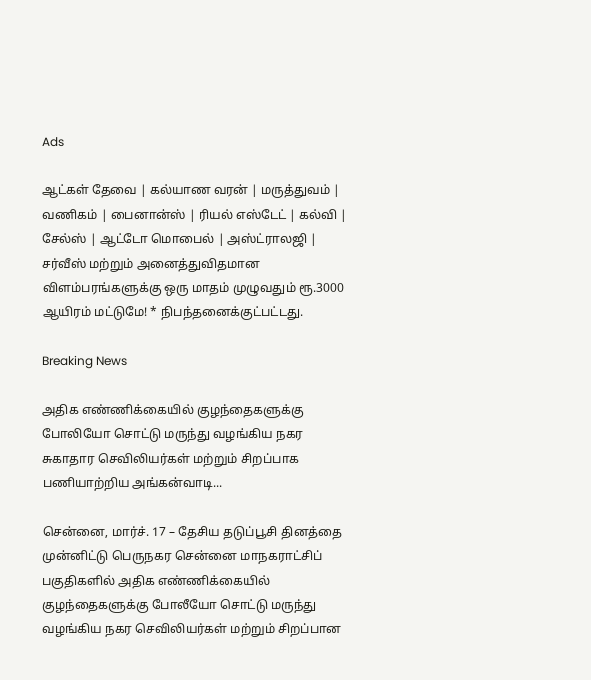Ads

ஆட்கள் தேவை | கல்யாண வரன் | மருத்துவம் | வணிகம் | பைனான்ஸ் | ரியல் எஸ்டேட் | கல்வி | சேல்ஸ் | ஆட்டோ மொபைல் | அஸ்ட்ராலஜி | சர்வீஸ் மற்றும் அனைத்துவிதமான விளம்பரங்களுக்கு ஒரு மாதம் முழுவதும் ரூ.3000 ஆயிரம் மட்டுமே! * நிபந்தனைக்குட்பட்டது.

Breaking News

அதிக எண்ணிக்கையில் குழந்தைகளுக்கு போலியோ சொட்டு மருந்து வழங்கிய நகர சுகாதார செவிலியர்கள் மற்றும் சிறப்பாக பணியாற்றிய அங்கன்வாடி...

சென்னை, மார்ச். 17 – தேசிய தடுப்பூசி தினத்தை முன்னிட்டு பெருநகர சென்னை மாநகராட்சிப் பகுதிகளில் அதிக எண்ணிக்கையில் குழந்தைகளுக்கு போலீயோ சொட்டு மருந்து வழங்கிய நகர செவிலியர்கள் மற்றும் சிறப்பான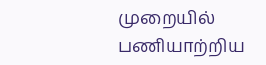முறையில் பணியாற்றிய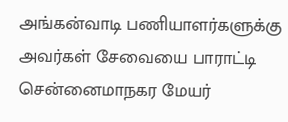அங்கன்வாடி பணியாளர்களுக்கு அவர்கள் சேவையை பாராட்டி சென்னைமாநகர மேயர்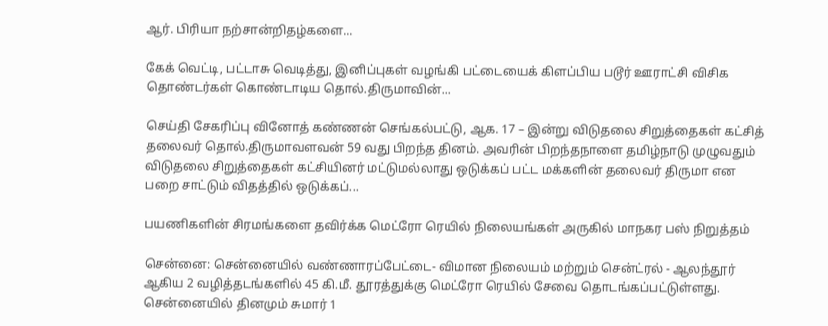ஆர். பிரியா நற்சான்றிதழ்களை...

கேக் வெட்டி, பட்டாசு வெடித்து, இனிப்புகள் வழங்கி பட்டையைக் கிளப்பிய படூர் ஊராட்சி விசிக தொண்டர்கள் கொண்டாடிய தொல்.திருமாவின்...

செய்தி சேகரிப்பு வினோத் கண்ணன் செங்கல்பட்டு, ஆக. 17 – இன்று விடுதலை சிறுத்தைகள் கட்சித் தலைவர் தொல்.திருமாவளவன் 59 வது பிறந்த தினம். அவரின் பிறந்தநாளை தமிழ்நாடு முழுவதும் விடுதலை சிறுத்தைகள் கட்சியினர் மட்டுமல்லாது ஒடுக்கப் பட்ட மக்களின் தலைவர் திருமா என பறை சாட்டும் விதத்தில் ஒடுக்கப்...

பயணிகளின் சிரமங்களை தவிர்க்க மெட்ரோ ரெயில் நிலையங்கள் அருகில் மாநகர பஸ் நிறுத்தம்

சென்னை: சென்னையில் வண்ணாரப்பேட்டை- விமான நிலையம் மற்றும் சென்ட்ரல் - ஆலந்தூர் ஆகிய 2 வழித்தடங்களில் 45 கி.மீ. தூரத்துக்கு மெட்ரோ ரெயில் சேவை தொடங்கப்பட்டுள்ளது. சென்னையில் தினமும் சுமார் 1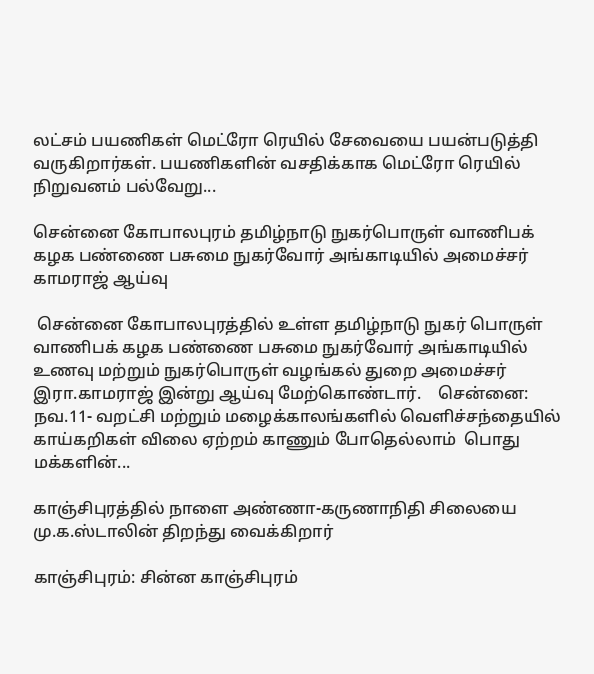லட்சம் பயணிகள் மெட்ரோ ரெயில் சேவையை பயன்படுத்தி வருகிறார்கள். பயணிகளின் வசதிக்காக மெட்ரோ ரெயில் நிறுவனம் பல்வேறு...

சென்னை கோபாலபுரம் தமிழ்நாடு நுகர்பொருள் வாணிபக் கழக பண்ணை பசுமை நுகர்வோர் அங்காடியில் அமைச்சர் காமராஜ் ஆய்வு

 சென்னை கோபாலபுரத்தில் உள்ள தமிழ்நாடு நுகர் பொருள் வாணிபக் கழக பண்ணை பசுமை நுகர்வோர் அங்காடியில் உணவு மற்றும் நுகர்பொருள் வழங்கல் துறை அமைச்சர் இரா.காமராஜ் இன்று ஆய்வு மேற்கொண்டார்.    சென்னை: நவ.11- வறட்சி மற்றும் மழைக்காலங்களில் வெளிச்சந்தையில்  காய்கறிகள் விலை ஏற்றம் காணும் போதெல்லாம்  பொது மக்களின்...

காஞ்சிபுரத்தில் நாளை அண்ணா-கருணாநிதி சிலையை மு.க.ஸ்டாலின் திறந்து வைக்கிறார்

காஞ்சிபுரம்: சின்ன காஞ்சிபுரம்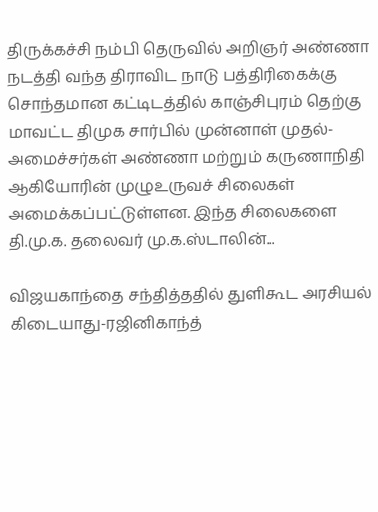திருக்கச்சி நம்பி தெருவில் அறிஞர் அண்ணா நடத்தி வந்த திராவிட நாடு பத்திரிகைக்கு சொந்தமான கட்டிடத்தில் காஞ்சிபுரம் தெற்கு மாவட்ட திமுக சார்பில் முன்னாள் முதல்- அமைச்சர்கள் அண்ணா மற்றும் கருணாநிதி ஆகியோரின் முழுஉருவச் சிலைகள் அமைக்கப்பட்டுள்ளன. இந்த சிலைகளை தி.மு.க. தலைவர் மு.க.ஸ்டாலின்...

விஜயகாந்தை சந்தித்ததில் துளிகூட அரசியல் கிடையாது-ரஜினிகாந்த்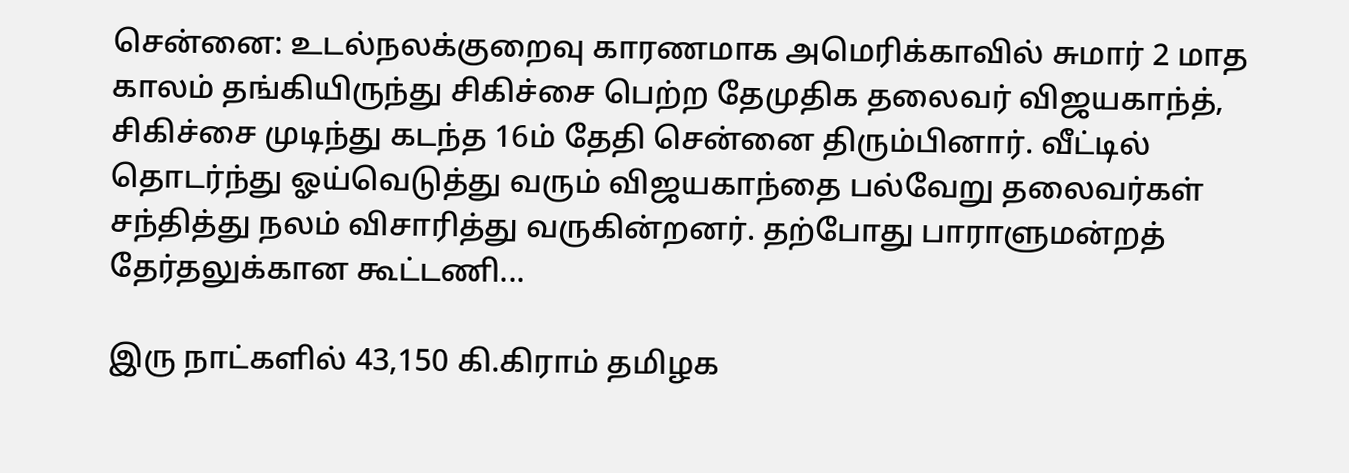சென்னை: உடல்நலக்குறைவு காரணமாக அமெரிக்காவில் சுமார் 2 மாத காலம் தங்கியிருந்து சிகிச்சை பெற்ற தேமுதிக தலைவர் விஜயகாந்த், சிகிச்சை முடிந்து கடந்த 16ம் தேதி சென்னை திரும்பினார். வீட்டில் தொடர்ந்து ஓய்வெடுத்து வரும் விஜயகாந்தை பல்வேறு தலைவர்கள் சந்தித்து நலம் விசாரித்து வருகின்றனர். தற்போது பாராளுமன்றத் தேர்தலுக்கான கூட்டணி...

இரு நாட்களில் 43,150 கி.கிராம் தமிழக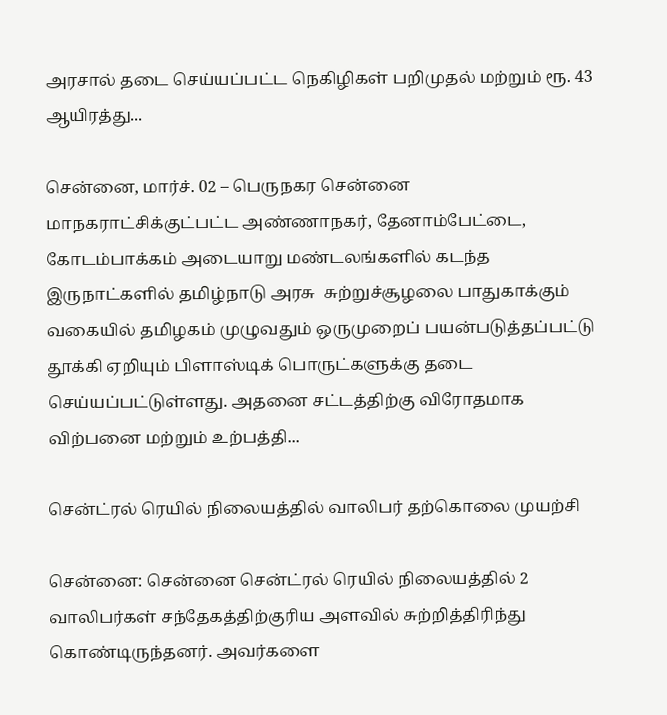அரசால் தடை செய்யப்பட்ட நெகிழிகள் பறிமுதல் மற்றும் ரூ. 43 ஆயிரத்து...

சென்னை, மார்ச். 02 – பெருநகர சென்னை மாநகராட்சிக்குட்பட்ட அண்ணாநகர், தேனாம்பேட்டை, கோடம்பாக்கம் அடையாறு மண்டலங்களில் கடந்த இருநாட்களில் தமிழ்நாடு அரசு  சுற்றுச்சூழலை பாதுகாக்கும் வகையில் தமிழகம் முழுவதும் ஒருமுறைப் பயன்படுத்தப்பட்டு தூக்கி ஏறியும் பிளாஸ்டிக் பொருட்களுக்கு தடை செய்யப்பட்டுள்ளது. அதனை சட்டத்திற்கு விரோதமாக விற்பனை மற்றும் உற்பத்தி...

சென்ட்ரல் ரெயில் நிலையத்தில் வாலிபர் தற்கொலை முயற்சி

சென்னை: சென்னை சென்ட்ரல் ரெயில் நிலையத்தில் 2 வாலிபர்கள் சந்தேகத்திற்குரிய அளவில் சுற்றித்திரிந்து கொண்டிருந்தனர். அவர்களை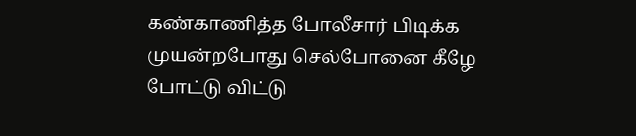கண்காணித்த போலீசார் பிடிக்க முயன்றபோது செல்போனை கீழே போட்டு விட்டு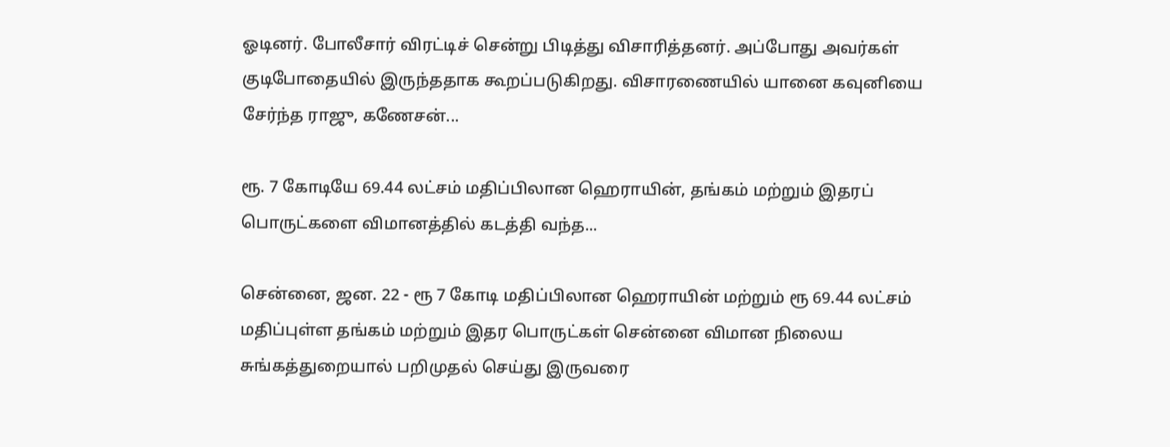ஓடினர். போலீசார் விரட்டிச் சென்று பிடித்து விசாரித்தனர். அப்போது அவர்கள் குடிபோதையில் இருந்ததாக கூறப்படுகிறது. விசாரணையில் யானை கவுனியை சேர்ந்த ராஜு, கணேசன்...

ரூ. 7 கோடியே 69.44 லட்சம் மதிப்பிலான ஹெராயின், தங்கம் மற்றும் இதரப் பொருட்களை விமானத்தில் கடத்தி வந்த...

சென்னை, ஜன. 22 - ரூ 7 கோடி மதிப்பிலான ஹெராயின் மற்றும் ரூ 69.44 லட்சம் மதிப்புள்ள தங்கம் மற்றும் இதர பொருட்கள் சென்னை விமான நிலைய சுங்கத்துறையால் பறிமுதல் செய்து இருவரை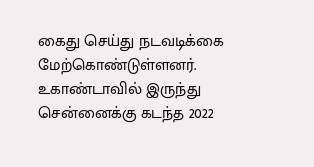கைது செய்து நடவடிக்கை மேற்கொண்டுள்ளனர். உகாண்டாவில் இருந்து சென்னைக்கு கடந்த 2022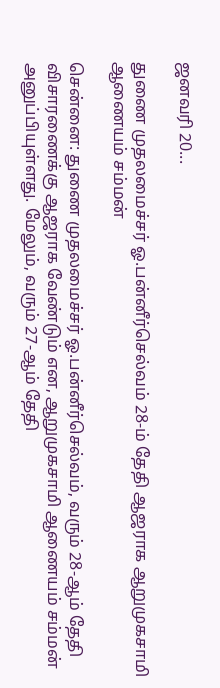ஜனவரி 20...

துணை முதலமைச்சர் ஓ.பன்னீர்செல்வம் 28-ம் தேதி ஆஜராக ஆறுமுகசாமி ஆணையம் சம்மன்

சென்னை: துணை முதலமைச்சர் ஓ.பன்னீர்செல்வம், வரும் 28-ஆம் தேதி விசாரணைக்கு ஆஜராக வேண்டும் என, ஆறுமுகசாமி ஆணையம் சம்மன் அனுப்பியுள்ளது. மேலும், வரும் 27-ஆம் தேதி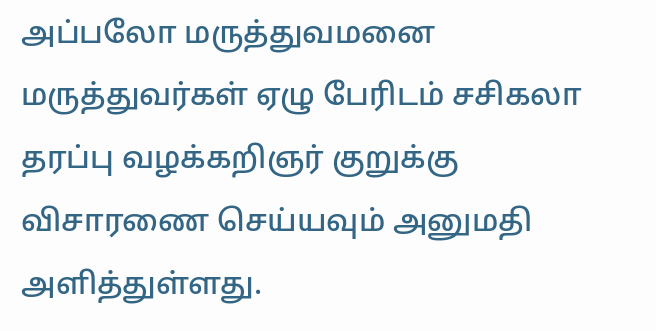அப்பலோ மருத்துவமனை மருத்துவர்கள் ஏழு பேரிடம் சசிகலா தரப்பு வழக்கறிஞர் குறுக்கு விசாரணை செய்யவும் அனுமதி அளித்துள்ளது.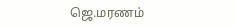ஜெ.மரணம்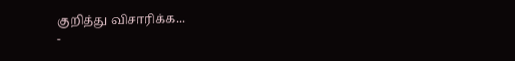குறித்து விசாரிக்க...
-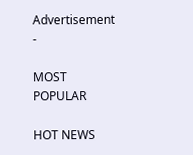Advertisement -

MOST POPULAR

HOT NEWS